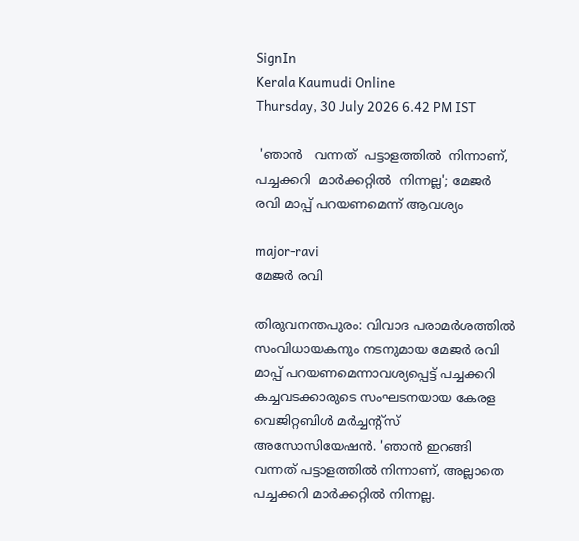SignIn
Kerala Kaumudi Online
Thursday, 30 July 2026 6.42 PM IST

 'ഞാൻ   വന്നത്  പട്ടാളത്തിൽ  നിന്നാണ്,  പച്ചക്കറി  മാർക്കറ്റിൽ  നിന്നല്ല'; മേജർ രവി മാപ്പ് പറയണമെന്ന് ആവശ്യം

major-ravi
മേജർ രവി

തിരുവനന്തപുരം: വിവാദ പരാമർശത്തിൽ സംവിധായകനും നടനുമായ മേജർ രവി മാപ്പ് പറയണമെന്നാവശ്യപ്പെട്ട് പച്ചക്കറി കച്ചവടക്കാരുടെ സംഘടനയായ കേരള വെജിറ്റബിൾ മർച്ചന്റ്സ് അസോസിയേഷൻ. 'ഞാൻ ഇറങ്ങി വന്നത് പട്ടാളത്തിൽ നിന്നാണ്, അല്ലാതെ പച്ചക്കറി മാർക്കറ്റിൽ നിന്നല്ല.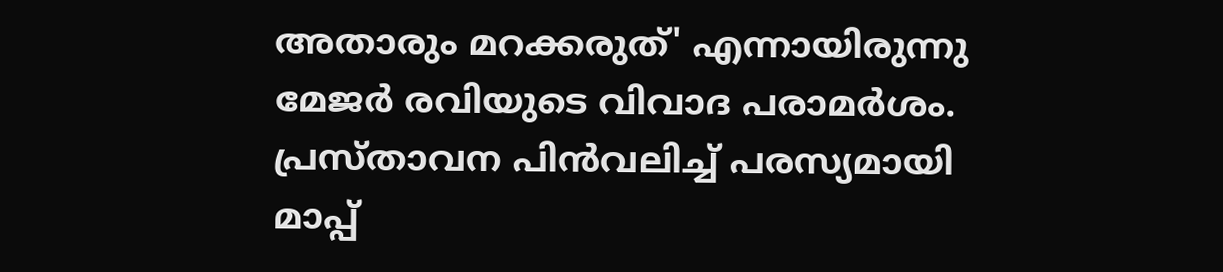അതാരും മറക്കരുത്' എന്നായിരുന്നു മേജർ രവിയുടെ വിവാദ പരാമർശം. പ്രസ്‌താവന പിൻവലിച്ച് പരസ്യമായി മാപ്പ്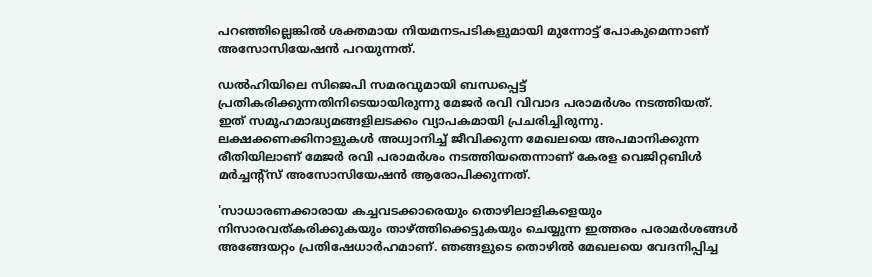പറഞ്ഞില്ലെങ്കിൽ ശക്തമായ നിയമനടപടികളുമായി മുന്നോട്ട് പോകുമെന്നാണ് അസോസിയേഷൻ പറയുന്നത്.

ഡൽഹിയിലെ സിജെപി സമരവുമായി ബന്ധപ്പെട്ട് പ്രതികരിക്കുന്നതിനിടെയായിരുന്നു മേജർ രവി വിവാദ പരാമർശം നടത്തിയത്. ഇത് സമൂഹമാദ്ധ്യമങ്ങളിലടക്കം വ്യാപകമായി പ്രചരിച്ചിരുന്നു. ലക്ഷക്കണക്കിനാളുകൾ അധ്വാനിച്ച് ജീവിക്കുന്ന മേഖലയെ അപമാനിക്കുന്ന രീതിയിലാണ് മേജർ രവി പരാമ‌ർശം നടത്തിയതെന്നാണ് കേരള വെജിറ്റബിൾ മർച്ചന്റ്സ് അസോസിയേഷൻ ആരോപിക്കുന്നത്.

'സാധാരണക്കാരായ കച്ചവടക്കാരെയും തൊഴിലാളികളെയും നിസാരവത്കരിക്കുകയും താഴ്ത്തിക്കെട്ടുകയും ചെയ്യുന്ന ഇത്തരം പരാമർശങ്ങൾ അങ്ങേയറ്റം പ്രതിഷേധാർഹമാണ്. ഞങ്ങളുടെ തൊഴിൽ മേഖലയെ വേദനിപ്പിച്ച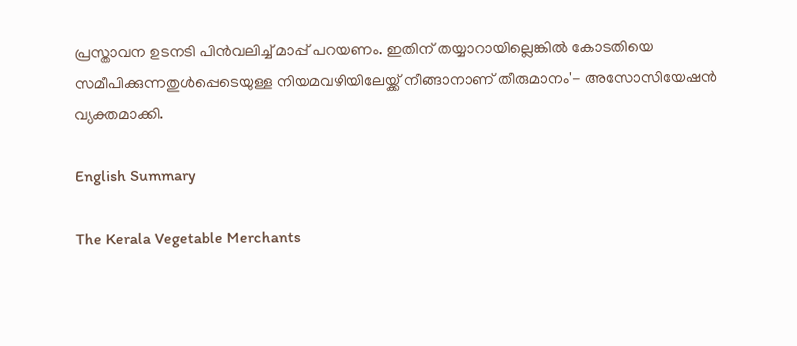പ്രസ്താവന ഉടനടി പിൻവലിച്ച് മാപ്പ് പറയണം. ഇതിന് തയ്യാറായില്ലെങ്കിൽ കോടതിയെ സമീപിക്കുന്നതുൾപ്പെടെയുള്ള നിയമവഴിയിലേയ്ക്ക് നീങ്ങാനാണ് തീരുമാനം'- അസോസിയേഷൻ വ്യക്തമാക്കി.

English Summary

The Kerala Vegetable Merchants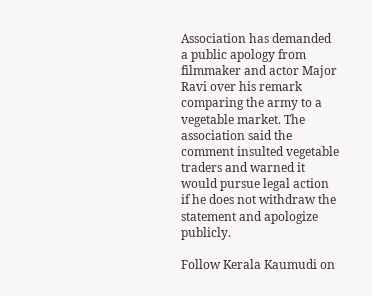Association has demanded a public apology from filmmaker and actor Major Ravi over his remark comparing the army to a vegetable market. The association said the comment insulted vegetable traders and warned it would pursue legal action if he does not withdraw the statement and apologize publicly.

Follow Kerala Kaumudi on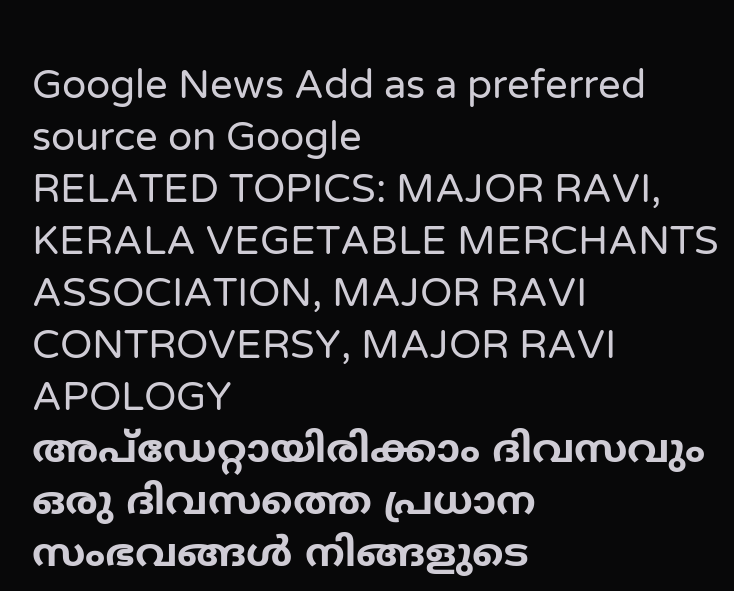Google News Add as a preferred source on Google
RELATED TOPICS: MAJOR RAVI, KERALA VEGETABLE MERCHANTS ASSOCIATION, MAJOR RAVI CONTROVERSY, MAJOR RAVI APOLOGY
അപ്ഡേറ്റായിരിക്കാം ദിവസവും
ഒരു ദിവസത്തെ പ്രധാന സംഭവങ്ങൾ നിങ്ങളുടെ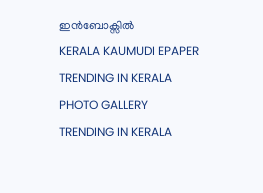ഇൻബോക്സിൽ
KERALA KAUMUDI EPAPER
TRENDING IN KERALA
PHOTO GALLERY
TRENDING IN KERALA